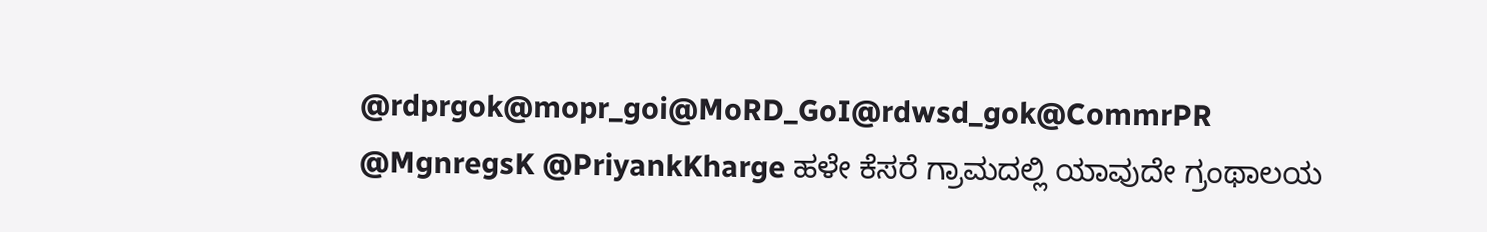@rdprgok@mopr_goi@MoRD_GoI@rdwsd_gok@CommrPR @MgnregsK @PriyankKharge ಹಳೇ ಕೆಸರೆ ಗ್ರಾಮದಲ್ಲಿ ಯಾವುದೇ ಗ್ರಂಥಾಲಯ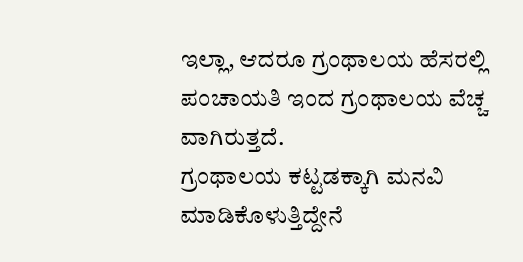ಇಲ್ಲಾ, ಆದರೂ ಗ್ರಂಥಾಲಯ ಹೆಸರಲ್ಲಿ ಪಂಚಾಯತಿ ಇಂದ ಗ್ರಂಥಾಲಯ ವೆಚ್ಚ ವಾಗಿರುತ್ತದೆ.
ಗ್ರಂಥಾಲಯ ಕಟ್ಟಡಕ್ಕಾಗಿ ಮನವಿ ಮಾಡಿಕೊಳುತ್ತಿದ್ದೇನೆ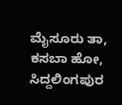ಮೈಸೂರು ತಾ, ಕಸಬಾ ಹೋ, ಸಿದ್ದಲಿಂಗಪುರ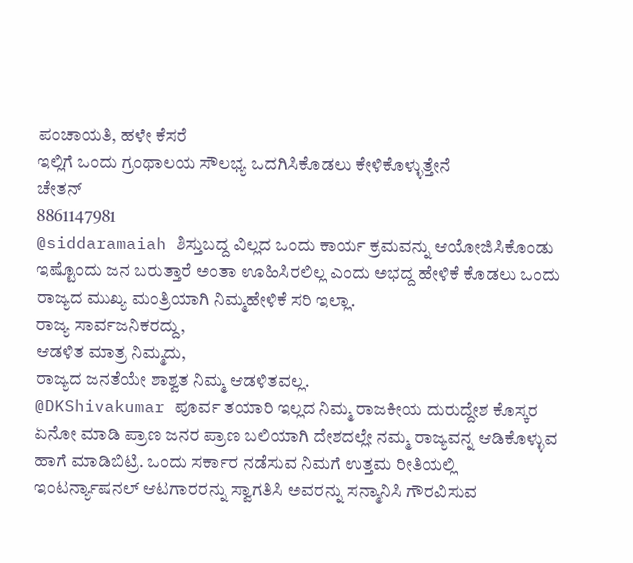ಪಂಚಾಯತಿ, ಹಳೇ ಕೆಸರೆ
ಇಲ್ಲಿಗೆ ಒಂದು ಗ್ರಂಥಾಲಯ ಸೌಲಭ್ಯ ಒದಗಿಸಿಕೊಡಲು ಕೇಳಿಕೊಳ್ಳುತ್ತೇನೆ
ಚೇತನ್
8861147981
@siddaramaiah ಶಿಸ್ತುಬದ್ದ ವಿಲ್ಲದ ಒಂದು ಕಾರ್ಯ ಕ್ರಮವನ್ನು ಆಯೋಜಿಸಿಕೊಂಡು ಇಷ್ಟೊಂದು ಜನ ಬರುತ್ತಾರೆ ಅಂತಾ ಊಹಿಸಿರಲಿಲ್ಲ ಎಂದು ಅಭದ್ದ ಹೇಳಿಕೆ ಕೊಡಲು ಒಂದು ರಾಜ್ಯದ ಮುಖ್ಯ ಮಂತ್ರಿಯಾಗಿ ನಿಮ್ಮಹೇಳಿಕೆ ಸರಿ ಇಲ್ಲಾ.
ರಾಜ್ಯ ಸಾರ್ವಜನಿಕರದ್ದು,
ಆಡಳಿತ ಮಾತ್ರ ನಿಮ್ಮದು,
ರಾಜ್ಯದ ಜನತೆಯೇ ಶಾಶ್ವತ ನಿಮ್ಮ ಆಡಳಿತವಲ್ಲ.
@DKShivakumar ಪೂರ್ವ ತಯಾರಿ ಇಲ್ಲದ ನಿಮ್ಮ ರಾಜಕೀಯ ದುರುದ್ದೇಶ ಕೊಸ್ಕರ ಏನೋ ಮಾಡಿ ಪ್ರಾಣ ಜನರ ಪ್ರಾಣ ಬಲಿಯಾಗಿ ದೇಶದಲ್ಲೇ ನಮ್ಮ ರಾಜ್ಯವನ್ನ ಆಡಿಕೊಳ್ಳುವ ಹಾಗೆ ಮಾಡಿಬಿಟ್ರಿ. ಒಂದು ಸರ್ಕಾರ ನಡೆಸುವ ನಿಮಗೆ ಉತ್ತಮ ರೀತಿಯಲ್ಲಿ ಇಂಟರ್ನ್ಯಾಷನಲ್ ಆಟಗಾರರನ್ನು ಸ್ವಾಗತಿಸಿ ಅವರನ್ನು ಸನ್ಮಾನಿಸಿ ಗೌರವಿಸುವ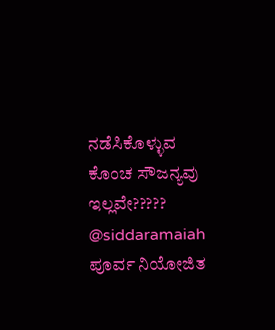ನಡೆಸಿಕೊಳ್ಳುವ ಕೊಂಚ ಸೌಜನ್ಯವು ಇಲ್ಲವೇ?????
@siddaramaiah ಪೂರ್ವ ನಿಯೋಜಿತ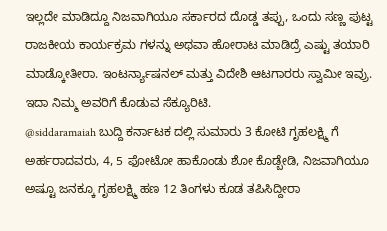ಇಲ್ಲದೇ ಮಾಡಿದ್ದೂ ನಿಜವಾಗಿಯೂ ಸರ್ಕಾರದ ದೊಡ್ಡ ತಪ್ಪು, ಒಂದು ಸಣ್ಣ ಪುಟ್ಟ ರಾಜಕೀಯ ಕಾರ್ಯಕ್ರಮ ಗಳನ್ನು ಅಥವಾ ಹೋರಾಟ ಮಾಡಿದ್ರೆ ಎಷ್ಟು ತಯಾರಿ ಮಾಡ್ಕೋತೀರಾ. ಇಂಟರ್ನ್ಯಾಷನಲ್ ಮತ್ತು ವಿದೇಶಿ ಆಟಗಾರರು ಸ್ವಾಮೀ ಇವ್ರು. ಇದಾ ನಿಮ್ಮ ಅವರಿಗೆ ಕೊಡುವ ಸೆಕ್ಯೂರಿಟಿ.
@siddaramaiah ಬುದ್ದಿ ಕರ್ನಾಟಕ ದಲ್ಲಿ ಸುಮಾರು 3 ಕೋಟಿ ಗೃಹಲಕ್ಷ್ಮಿ ಗೆ ಅರ್ಹರಾದವರು, 4, 5 ಫೋಟೋ ಹಾಕೊಂಡು ಶೋ ಕೊಡ್ಬೇಡಿ, ನಿಜವಾಗಿಯೂ ಅಷ್ಟೂ ಜನಕ್ಕೂ ಗೃಹಲಕ್ಷ್ಮಿ ಹಣ 12 ತಿಂಗಳು ಕೂಡ ತಪಿಸಿದ್ದೀರಾ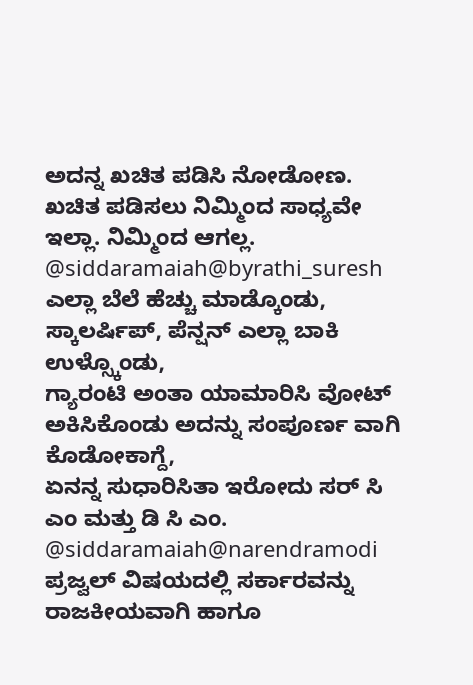ಅದನ್ನ ಖಚಿತ ಪಡಿಸಿ ನೋಡೋಣ. ಖಚಿತ ಪಡಿಸಲು ನಿಮ್ಮಿಂದ ಸಾಧ್ಯವೇ ಇಲ್ಲಾ. ನಿಮ್ಮಿಂದ ಆಗಲ್ಲ.
@siddaramaiah@byrathi_suresh ಎಲ್ಲಾ ಬೆಲೆ ಹೆಚ್ಚು ಮಾಡ್ಕೊಂಡು,
ಸ್ಕಾಲರ್ಷಿಪ್, ಪೆನ್ಷನ್ ಎಲ್ಲಾ ಬಾಕಿ ಉಳ್ಸ್ಕೊಂಡು,
ಗ್ಯಾರಂಟಿ ಅಂತಾ ಯಾಮಾರಿಸಿ ವೋಟ್ ಅಕಿಸಿಕೊಂಡು ಅದನ್ನು ಸಂಪೂರ್ಣ ವಾಗಿ ಕೊಡೋಕಾಗ್ದೆ,
ಏನನ್ನ ಸುಧಾರಿಸಿತಾ ಇರೋದು ಸರ್ ಸಿ ಎಂ ಮತ್ತು ಡಿ ಸಿ ಎಂ.
@siddaramaiah@narendramodi ಪ್ರಜ್ವಲ್ ವಿಷಯದಲ್ಲಿ ಸರ್ಕಾರವನ್ನು ರಾಜಕೀಯವಾಗಿ ಹಾಗೂ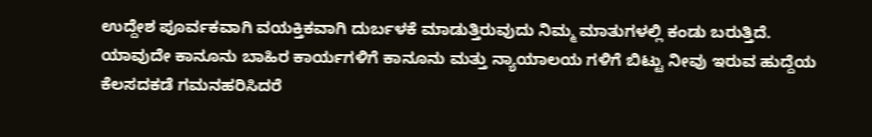ಉದ್ದೇಶ ಪೂರ್ವಕವಾಗಿ ವಯಕ್ತಿಕವಾಗಿ ದುರ್ಬಳಕೆ ಮಾಡುತ್ತಿರುವುದು ನಿಮ್ಮ ಮಾತುಗಳಲ್ಲಿ ಕಂಡು ಬರುತ್ತಿದೆ.
ಯಾವುದೇ ಕಾನೂನು ಬಾಹಿರ ಕಾರ್ಯಗಳಿಗೆ ಕಾನೂನು ಮತ್ತು ನ್ಯಾಯಾಲಯ ಗಳಿಗೆ ಬಿಟ್ಟು ನೀವು ಇರುವ ಹುದ್ದೆಯ ಕೆಲಸದಕಡೆ ಗಮನಹರಿಸಿದರೆ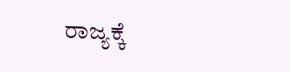ರಾಜ್ಯಕ್ಕೆ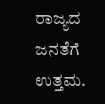ರಾಜ್ಯದ ಜನತೆಗೆ ಉತ್ತಮ.